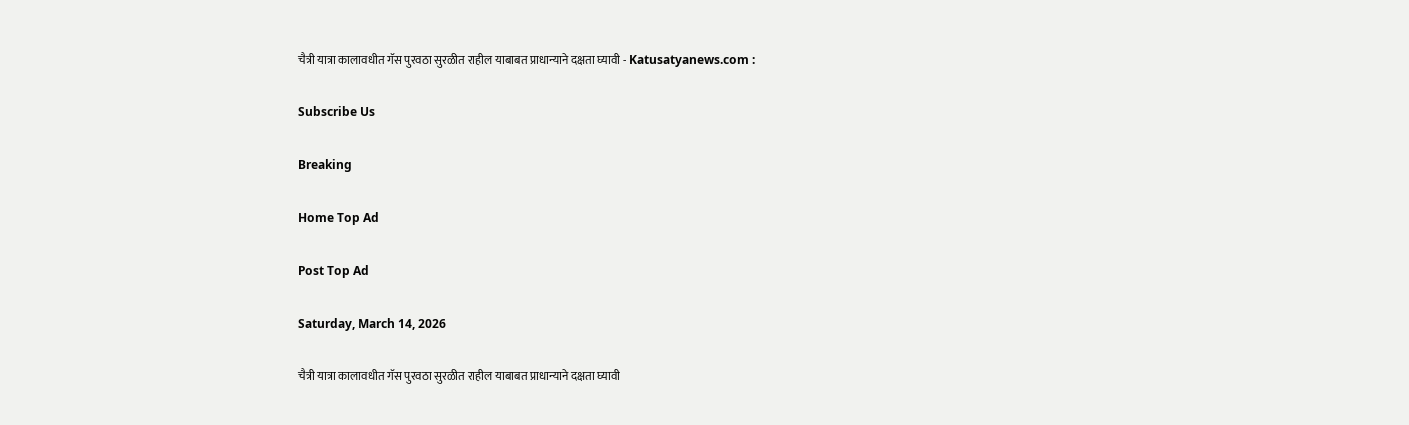चैत्री यात्रा कालावधीत गॅस पुरवठा सुरळीत राहील याबाबत प्राधान्याने दक्षता घ्यावी - Katusatyanews.com :

Subscribe Us

Breaking

Home Top Ad

Post Top Ad

Saturday, March 14, 2026

चैत्री यात्रा कालावधीत गॅस पुरवठा सुरळीत राहील याबाबत प्राधान्याने दक्षता घ्यावी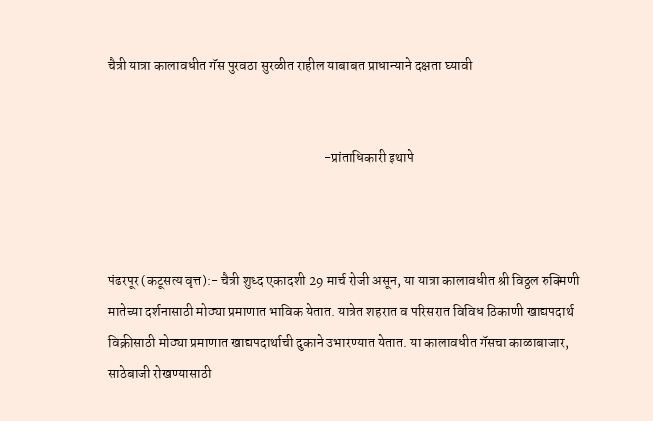चैत्री यात्रा कालावधीत गॅस पुरवठा सुरळीत राहील याबाबत प्राधान्याने दक्षता घ्यावी


                                                                              -प्रांताधिकारी इथापे



पंढरपूर (कटूसत्य वृत्त):- चैत्री शुध्द एकादशी 29 मार्च रोजी असून, या यात्रा कालावधीत श्री विठ्ठल रुक्मिणी मातेच्या दर्शनासाठी मोठ्या प्रमाणात भाविक येतात. यात्रेत शहरात व परिसरात विविध ठिकाणी खाद्यपदार्थ  विक्रीसाठी मोठ्या प्रमाणात खाद्यपदार्थाची दुकाने उभारण्यात येतात. या कालावधीत गॅसचा काळाबाजार, साठेबाजी रोखण्यासाठी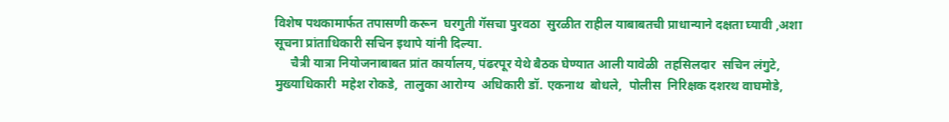विशेष पथकामार्फत तपासणी करून  घरगुती गॅसचा पुरवठा  सुरळीत राहील याबाबतची प्राधान्याने दक्षता घ्यावी ,अशा सूचना प्रांताधिकारी सचिन इथापे यांनी दिल्या.
     चैत्री यात्रा नियोजनाबाबत प्रांत कार्यालय, पंढरपूर येथे बैठक घेण्यात आली यावेळी  तहसिलदार  सचिन लंगुटे, मुख्याधिकारी  महेश रोकडे,  तालुका आरोग्य  अधिकारी डॉ. एकनाथ  बोधले,  पोलीस  निरिक्षक दशरथ वाघमोडे,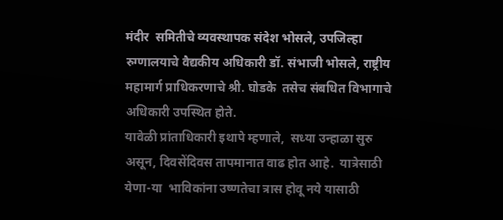मंदीर  समितीचे व्यवस्थापक संदेश भोसले, उपजिल्हा रुग्णालयाचे वैद्यकीय अधिकारी डॉ. संभाजी भोसले, राष्ट्रीय महामार्ग प्राधिकरणाचे श्री. घोडके  तसेच संबधित विभागाचे अधिकारी उपस्थित होते.
यावेळी प्रांताधिकारी इथापे म्हणाले,  सध्या उन्हाळा सुरु असून, दिवसेंदिवस तापमानात वाढ होत आहे.  यात्रेसाठी येणा-या  भाविकांना उष्णतेचा त्रास होवू नये यासाठी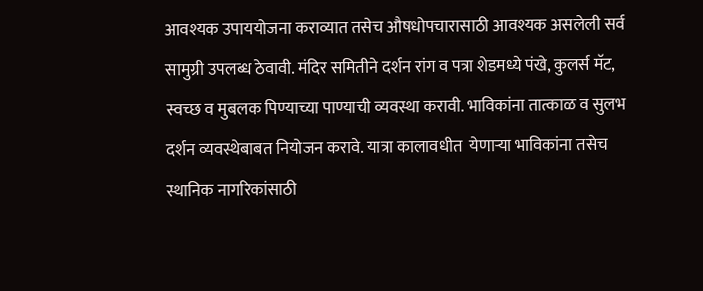आवश्यक उपाययोजना कराव्यात तसेच औषधोपचारासाठी आवश्यक असलेली सर्व सामुग्री उपलब्ध ठेवावी. मंदिर समितीने दर्शन रांग व पत्रा शेडमध्ये पंखे, कुलर्स मॅट, स्वच्छ व मुबलक पिण्याच्या पाण्याची व्यवस्था करावी. भाविकांना तात्काळ व सुलभ दर्शन व्यवस्थेबाबत नियोजन करावे. यात्रा कालावधीत  येणाऱ्या भाविकांना तसेच स्थानिक नागरिकांसाठी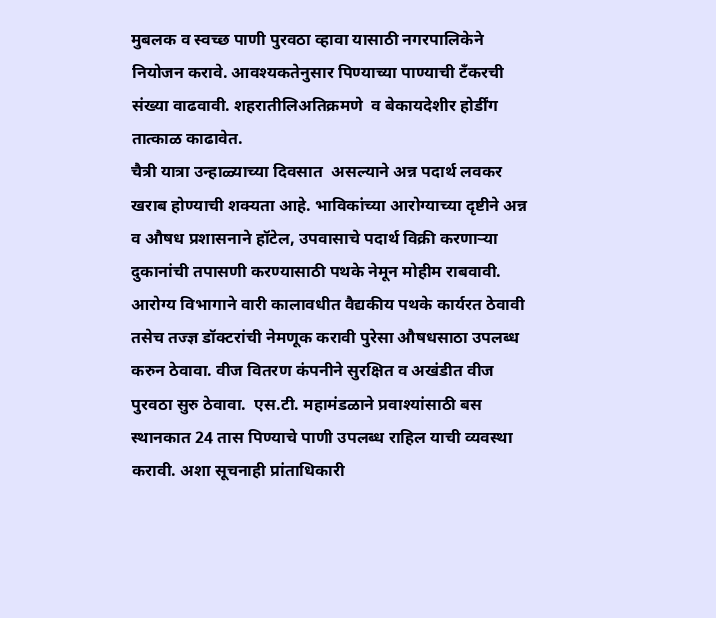मुबलक व स्वच्छ पाणी पुरवठा व्हावा यासाठी नगरपालिकेने नियोजन करावे. आवश्यकतेनुसार पिण्याच्या पाण्याची टँकरची संख्या वाढवावी. शहरातीलिअतिक्रमणे  व बेकायदेशीर होर्डींग तात्काळ काढावेत.
चैत्री यात्रा उन्हाळ्याच्या दिवसात  असल्याने अन्न पदार्थ लवकर खराब होण्याची शक्यता आहे. भाविकांच्या आरोग्याच्या दृष्टीने अन्न व औषध प्रशासनाने हॉटेल, उपवासाचे पदार्थ विक्री करणाऱ्या दुकानांची तपासणी करण्यासाठी पथके नेमून मोहीम राबवावी. आरोग्य विभागाने वारी कालावधीत वैद्यकीय पथके कार्यरत ठेवावी तसेच तज्ज्ञ डॉक्टरांची नेमणूक करावी पुरेसा औषधसाठा उपलब्ध करुन ठेवावा. वीज वितरण कंपनीने सुरक्षित व अखंडीत वीज पुरवठा सुरु ठेवावा.  एस.टी. महामंडळाने प्रवाश्यांसाठी बस स्थानकात 24 तास पिण्याचे पाणी उपलब्ध राहिल याची व्यवस्था करावी. अशा सूचनाही प्रांताधिकारी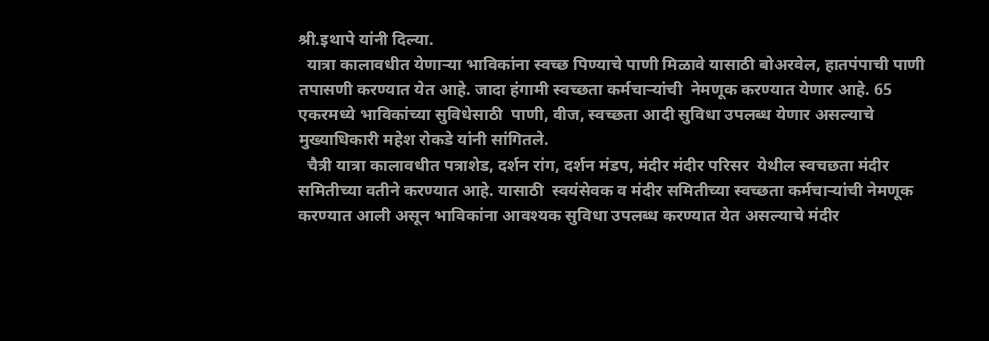श्री.इथापे यांनी दिल्या.
  यात्रा कालावधीत येणाऱ्या भाविकांना स्वच्छ पिण्याचे पाणी मिळावे यासाठी बोअरवेल, हातपंपाची पाणी तपासणी करण्यात येत आहे. जादा हंगामी स्वच्छता कर्मचाऱ्यांची  नेमणूक करण्यात येणार आहे. 65 एकरमध्ये भाविकांच्या सुविधेसाठी  पाणी, वीज, स्वच्छता आदी सुविधा उपलब्ध येणार असल्याचे  मुख्याधिकारी महेश रोकडे यांनी सांगितले.
  चैत्री यात्रा कालावधीत पत्राशेड, दर्शन रांग, दर्शन मंडप, मंदीर मंदीर परिसर  येथील स्वचछता मंदीर समितीच्या वतीने करण्यात आहे. यासाठी  स्वयंसेवक व मंदीर समितीच्या स्वच्छता कर्मचाऱ्यांची नेमणूक करण्यात आली असून भाविकांना आवश्यक सुविधा उपलब्ध करण्यात येत असल्याचे मंदीर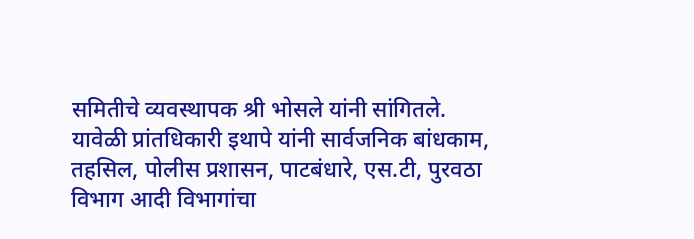समितीचे व्यवस्थापक श्री भोसले यांनी सांगितले.
यावेळी प्रांतधिकारी इथापे यांनी सार्वजनिक बांधकाम, तहसिल, पोलीस प्रशासन, पाटबंधारे, एस.टी, पुरवठा विभाग आदी विभागांचा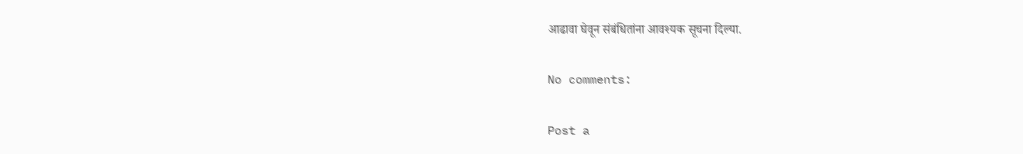आढावा घेवून संबंधितांना आवश्यक सूचना दिल्या.

No comments:

Post a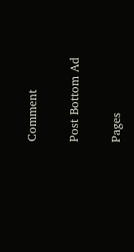Comment

Post Bottom Ad

Pages